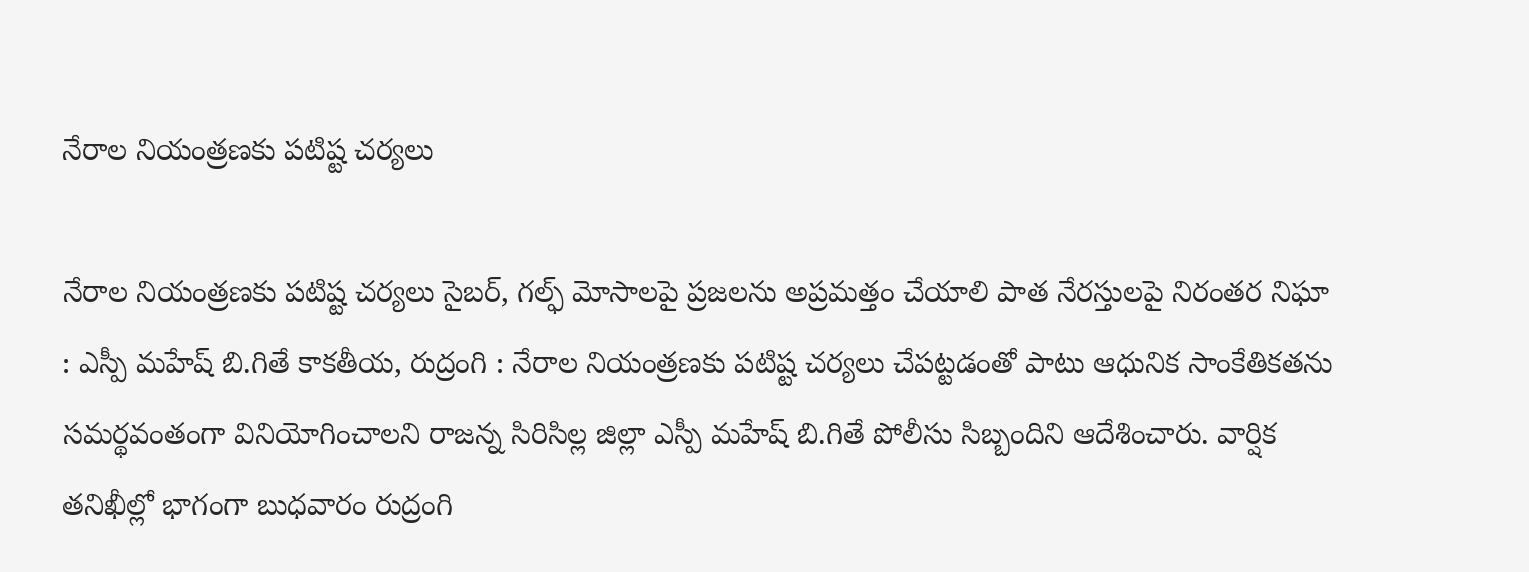నేరాల నియంత్రణకు పటిష్ట చర్యలు

నేరాల నియంత్రణకు పటిష్ట చర్యలు సైబర్‌, గల్ఫ్‌ మోసాలపై ప్రజలను అప్రమత్తం చేయాలి పాత నేరస్తులపై నిరంతర నిఘా : ఎస్పీ మహేష్‌ బి.గితే కాకతీయ, రుద్రంగి : నేరాల నియంత్రణకు పటిష్ట చర్యలు చేపట్టడంతో పాటు ఆధునిక సాంకేతికతను సమర్థవంతంగా వినియోగించాలని రాజన్న సిరిసిల్ల జిల్లా ఎస్పీ మహేష్‌ బి.గితే పోలీసు సిబ్బందిని ఆదేశించారు. వార్షిక తనిఖీల్లో భాగంగా బుధవారం రుద్రంగి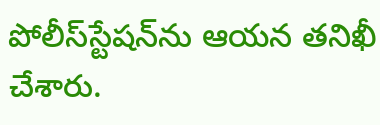పోలీస్‌స్టేషన్‌ను ఆయన తనిఖీ చేశారు.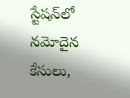స్టేషన్‌లో నమోదైన కేసులు,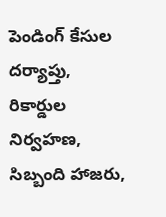పెండింగ్‌ కేసుల దర్యాప్తు, రికార్డుల నిర్వహణ, సిబ్బంది హాజరు,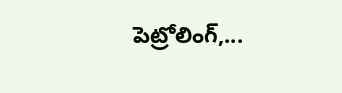పెట్రోలింగ్‌,...